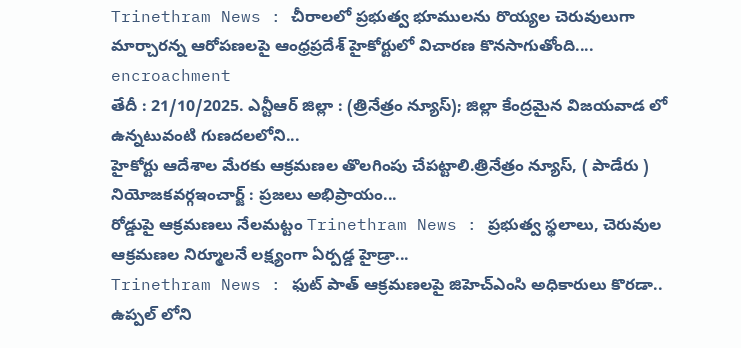Trinethram News : చీరాలలో ప్రభుత్వ భూములను రొయ్యల చెరువులుగా మార్చారన్న ఆరోపణలపై ఆంధ్రప్రదేశ్ హైకోర్టులో విచారణ కొనసాగుతోంది....
encroachment
తేదీ : 21/10/2025. ఎన్టీఆర్ జిల్లా : (త్రినేత్రం న్యూస్); జిల్లా కేంద్రమైన విజయవాడ లో ఉన్నటువంటి గుణదలలోని...
హైకోర్టు ఆదేశాల మేరకు ఆక్రమణల తొలగింపు చేపట్టాలి.త్రినేత్రం న్యూస్, ( పాడేరు ) నియోజకవర్గఇంచార్జ్ : ప్రజలు అభిప్రాయం...
రోడ్డుపై ఆక్రమణలు నేలమట్టం Trinethram News : ప్రభుత్వ స్థలాలు, చెరువుల ఆక్రమణల నిర్మూలనే లక్ష్యంగా ఏర్పడ్డ హైడ్రా...
Trinethram News : ఫుట్ పాత్ ఆక్రమణలపై జిహెచ్ఎంసి అధికారులు కొరడా.. ఉప్పల్ లోని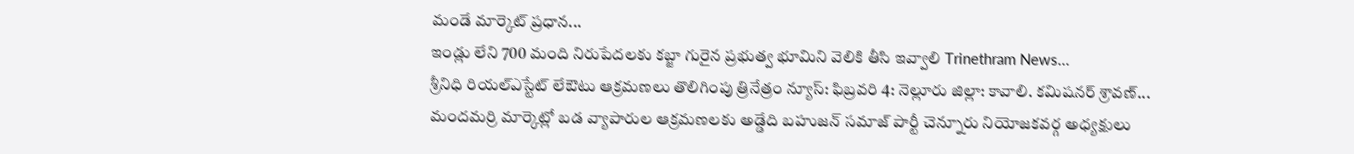మండే మార్కెట్ ప్రధాన...
ఇండ్లు లేని 700 మంది నిరుపేదలకు కబ్జా గురైన ప్రభుత్వ భూమిని వెలికి తీసి ఇవ్వాలి Trinethram News...
శ్రీనిధి రియల్ఎస్టేట్ లేఔటు ఆక్రమణలు తొలిగింపు త్రినేత్రం న్యూస్: ఫిబ్రవరి 4: నెల్లూరు జిల్లా: కావాలి. కమిషనర్ శ్రావణ్...
మందమర్రి మార్కెట్లో బడ వ్యాపారుల ఆక్రమణలకు అడ్డేది బహుజన్ సమాజ్ పార్టీ చెన్నూరు నియోజకవర్గ అధ్యక్షులు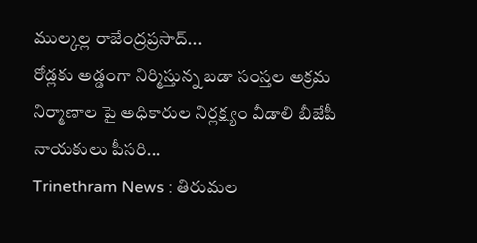ముల్కల్ల రాజేంద్రప్రసాద్...
రోడ్లకు అడ్డంగా నిర్మిస్తున్న బడా సంస్తల అక్రమ నిర్మాణాల పై అధికారుల నిర్లక్ష్యం వీడాలి బీజేపీ నాయకులు పీసరి...
Trinethram News : తిరుమల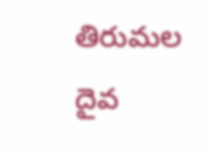తిరుమల దైవ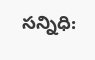సన్నిధి: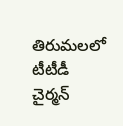తిరుమలలో టీటీడీ చైర్మన్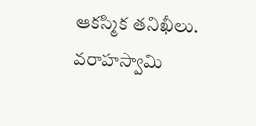ఆకస్మిక తనిఖీలు. వరాహస్వామి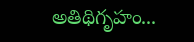అతిథిగృహం...